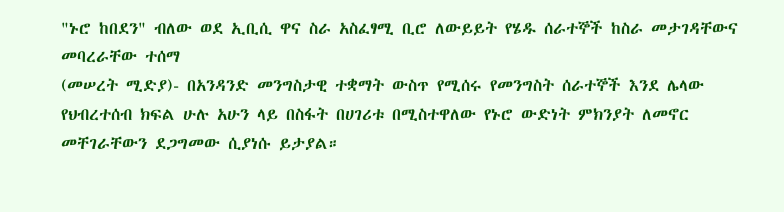"ኑሮ ከበደን" ብለው ወደ ኢቢሲ ዋና ስራ አስፈፃሚ ቢሮ ለውይይት የሄዱ ሰራተኞች ከስራ መታገዳቸውና መባረራቸው ተሰማ
(መሠረት ሚድያ)- በአንዳንድ መንግስታዊ ተቋማት ውስጥ የሚሰሩ የመንግስት ሰራተኞች እንደ ሌላው የህብረተሰብ ክፍል ሁሉ አሁን ላይ በስፋት በሀገሪቱ በሚስተዋለው የኑሮ ውድነት ምክንያት ለመኖር መቸገራቸውን ደጋግመው ሲያነሱ ይታያል።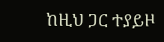ከዚህ ጋር ተያይዞ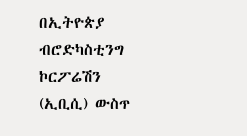በኢትዮጵያ ብሮድካስቲንግ ኮርፖሬሽን (ኢቢሲ) ውስጥ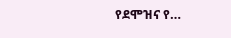የደሞዝና የ…